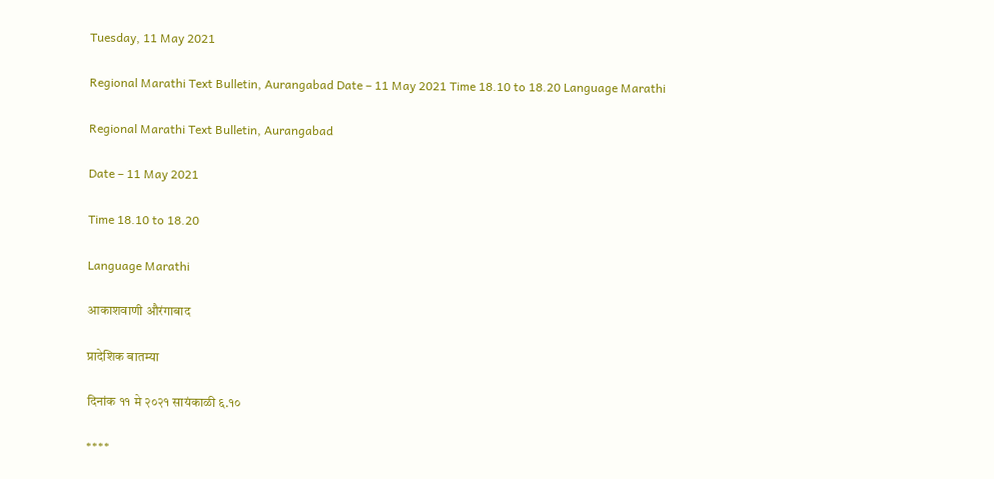Tuesday, 11 May 2021

Regional Marathi Text Bulletin, Aurangabad Date – 11 May 2021 Time 18.10 to 18.20 Language Marathi

Regional Marathi Text Bulletin, Aurangabad

Date – 11 May 2021

Time 18.10 to 18.20

Language Marathi

आकाशवाणी औरंगाबाद

प्रादेशिक बातम्या

दिनांक ११ मे २०२१ सायंकाळी ६.१०

****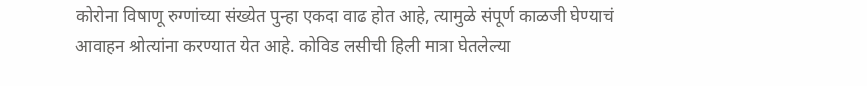कोरोना विषाणू रुग्णांच्या संख्येत पुन्हा एकदा वाढ होत आहे, त्यामुळे संपूर्ण काळजी घेण्याचं आवाहन श्रोत्यांना करण्यात येत आहे. कोविड लसीची हिली मात्रा घेतलेल्या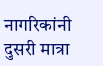नागरिकांनी दुसरी मात्रा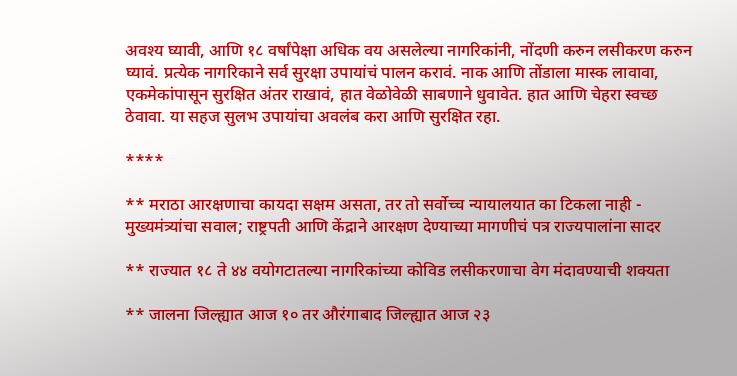अवश्य घ्यावी, आणि १८ वर्षांपेक्षा अधिक वय असलेल्या नागरिकांनी, नोंदणी करुन लसीकरण करुन घ्यावं. प्रत्येक नागरिकाने सर्व सुरक्षा उपायांचं पालन करावं. नाक आणि तोंडाला मास्क लावावा, एकमेकांपासून सुरक्षित अंतर राखावं, हात वेळोवेळी साबणाने धुवावेत. हात आणि चेहरा स्वच्छ ठेवावा. या सहज सुलभ उपायांचा अवलंब करा आणि सुरक्षित रहा.

****

** मराठा आरक्षणाचा कायदा सक्षम असता, तर तो सर्वोच्च न्यायालयात का टिकला नाही - मुख्यमंत्र्यांचा सवाल; राष्ट्रपती आणि केंद्राने आरक्षण देण्याच्या मागणीचं पत्र राज्यपालांना सादर

** राज्यात १८ ते ४४ वयोगटातल्या नागरिकांच्या कोविड लसीकरणाचा वेग मंदावण्याची शक्यता

** जालना जिल्ह्यात आज १० तर औरंगाबाद जिल्ह्यात आज २३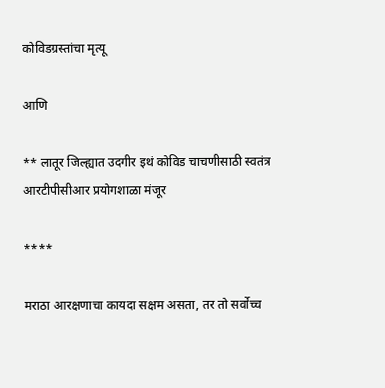कोविडग्रस्तांचा मृत्यू

आणि

** लातूर जिल्ह्यात उदगीर इथं कोविड चाचणीसाठी स्वतंत्र आरटीपीसीआर प्रयोगशाळा मंजूर

****

मराठा आरक्षणाचा कायदा सक्षम असता, तर तो सर्वोच्च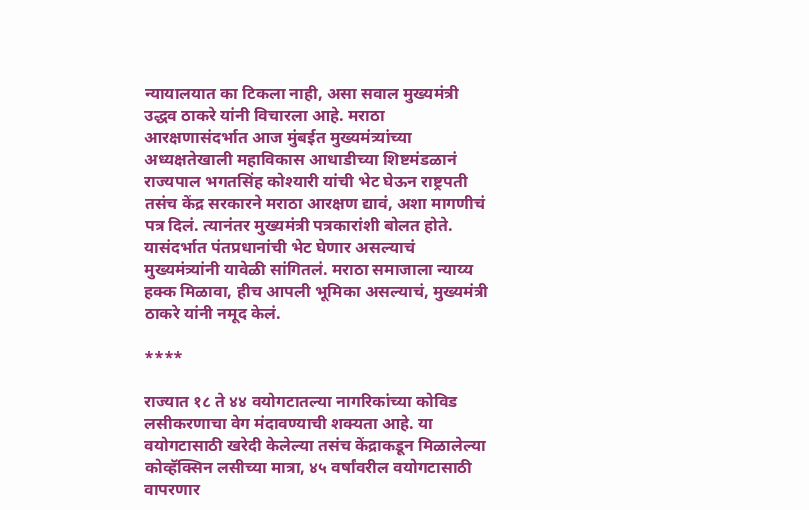न्यायालयात का टिकला नाही, असा सवाल मुख्यमंत्री उद्धव ठाकरे यांनी विचारला आहे. मराठा आरक्षणासंदर्भात आज मुंबईत मुख्यमंत्र्यांच्या अध्यक्षतेखाली महाविकास आधाडीच्या शिष्टमंडळानं राज्यपाल भगतसिंह कोश्यारी यांची भेट घेऊन राष्ट्रपती तसंच केंद्र सरकारने मराठा आरक्षण द्यावं, अशा मागणीचं पत्र दिलं. त्यानंतर मुख्यमंत्री पत्रकारांशी बोलत होते. यासंदर्भात पंतप्रधानांची भेट घेणार असल्याचं मुख्यमंत्र्यांनी यावेळी सांगितलं. मराठा समाजाला न्याय्य हक्क मिळावा, हीच आपली भूमिका असल्याचं, मुख्यमंत्री ठाकरे यांनी नमूद केलं.

****

राज्यात १८ ते ४४ वयोगटातल्या नागरिकांच्या कोविड लसीकरणाचा वेग मंदावण्याची शक्यता आहे. या वयोगटासाठी खरेदी केलेल्या तसंच केंद्राकडून मिळालेल्या कोव्हॅक्सिन लसीच्या मात्रा, ४५ वर्षांवरील वयोगटासाठी वापरणार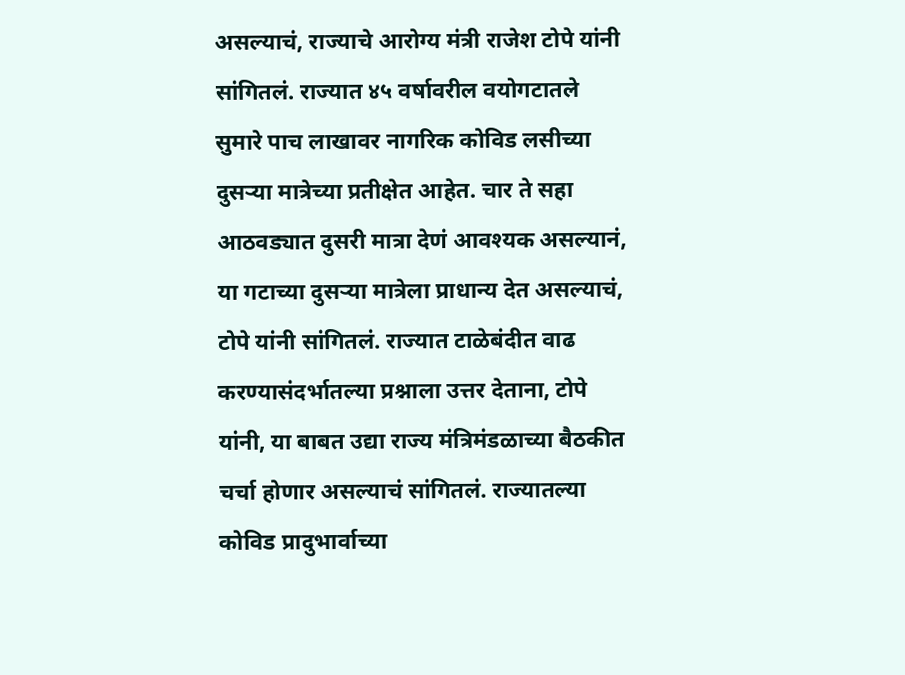असल्याचं, राज्याचे आरोग्य मंत्री राजेश टोपे यांनी सांगितलं. राज्यात ४५ वर्षावरील वयोगटातले सुमारे पाच लाखावर नागरिक कोविड लसीच्या दुसऱ्या मात्रेच्या प्रतीक्षेत आहेत. चार ते सहा आठवड्यात दुसरी मात्रा देणं आवश्यक असल्यानं, या गटाच्या दुसऱ्या मात्रेला प्राधान्य देत असल्याचं, टोपे यांनी सांगितलं. राज्यात टाळेबंदीत वाढ करण्यासंदर्भातल्या प्रश्नाला उत्तर देताना, टोपे यांनी, या बाबत उद्या राज्य मंत्रिमंडळाच्या बैठकीत चर्चा होणार असल्याचं सांगितलं. राज्यातल्या कोविड प्रादुभार्वाच्या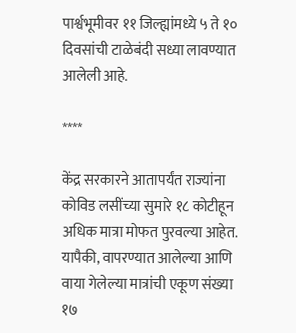पार्श्वभूमीवर ११ जिल्ह्यांमध्ये ५ ते १० दिवसांची टाळेबंदी सध्या लावण्यात आलेली आहे.

****

केंद्र सरकारने आतापर्यंत राज्यांना कोविड लसींच्या सुमारे १८ कोटीहून अधिक मात्रा मोफत पुरवल्या आहेत. यापैकी, वापरण्यात आलेल्या आणि वाया गेलेल्या मात्रांची एकूण संख्या १७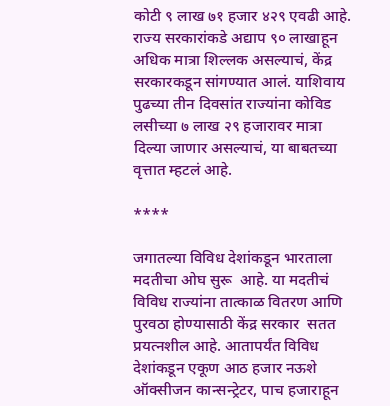कोटी ९ लाख ७१ हजार ४२९ एवढी आहे. राज्य सरकारांकडे अद्याप ९० लाखाहून अधिक मात्रा शिल्लक असल्याचं, केंद्र सरकारकडून सांगण्यात आलं. याशिवाय पुढच्या तीन दिवसांत राज्यांना कोविड लसीच्या ७ लाख २९ हजारावर मात्रा दिल्या जाणार असल्याचं, या बाबतच्या वृत्तात म्हटलं आहे.

****

जगातल्या विविध देशांकडून भारताला मदतीचा ओघ सुरू  आहे. या मदतीचं विविध राज्यांना तात्काळ वितरण आणि पुरवठा होण्यासाठी केंद्र सरकार  सतत प्रयत्नशील आहे. आतापर्यंत विविध देशांकडून एकूण आठ हजार नऊशे ऑक्‍सीजन कान्‍सन्‍ट्रेटर, पाच हजाराहून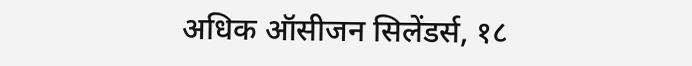अधिक ऑसीजन सिलेंडर्स, १८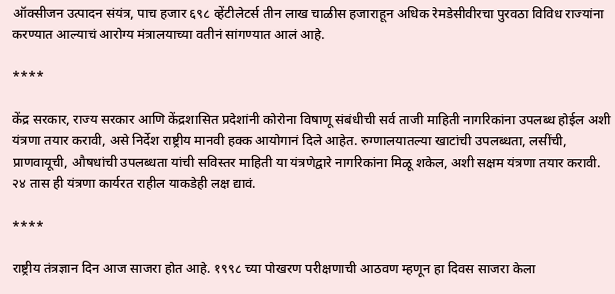ऑक्सीजन उत्पादन संयंत्र, पाच हजार ६९८ व्हेंटीलेटर्स तीन लाख चाळीस हजाराहून अधिक रेमडेसीवीरचा पुरवठा विविध राज्यांना करण्यात आल्याचं आरोग्य मंत्रालयाच्या वतीनं सांगण्यात आलं आहे.

****

केंद्र सरकार, राज्य सरकार आणि केंद्रशासित प्रदेशांनी कोरोना विषाणू संबंधीची सर्व ताजी माहिती नागरिकांना उपलब्ध होईल अशी यंत्रणा तयार करावी, असे निर्देश राष्ट्रीय मानवी हक्क आयोगानं दिले आहेत. रुग्णालयातल्या खाटांची उपलब्धता, लसींची, प्राणवायूची, औषधांची उपलब्धता यांची सविस्तर माहिती या यंत्रणेद्वारे नागरिकांना मिळू शकेल, अशी सक्षम यंत्रणा तयार करावी. २४ तास ही यंत्रणा कार्यरत राहील याकडेही लक्ष द्यावं.

****

राष्ट्रीय तंत्रज्ञान दिन आज साजरा होत आहे. १९९८ च्या पोखरण परीक्षणाची आठवण म्हणून हा दिवस साजरा केला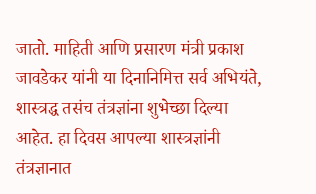जातो. माहिती आणि प्रसारण मंत्री प्रकाश जावडेकर यांनी या दिनानिमित्त सर्व अभियंते, शास्त्रद्ध तसंच तंत्रज्ञांना शुभेच्छा दिल्या आहेत. हा दिवस आपल्या शास्त्रज्ञांनी तंत्रज्ञानात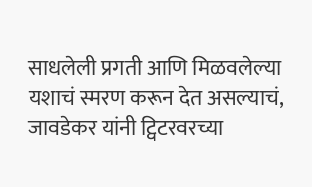साधलेली प्रगती आणि मिळवलेल्या यशाचं स्मरण करून देत असल्याचं, जावडेकर यांनी ट्विटरवरच्या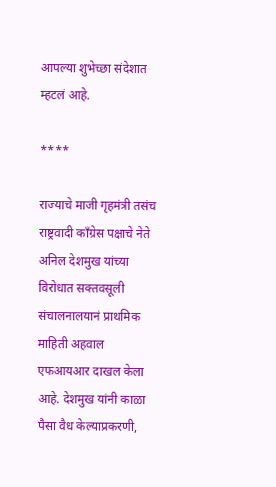आपल्या शुभेच्छा संदेशात म्हटलं आहे.

****

राज्याचे माजी गृहमंत्री तसंच राष्ट्रवादी काँग्रेस पक्षाचे नेते अनिल देशमुख यांच्या विरोधात सक्तवसूली संचालनालयानं प्राथमिक माहिती अहवाल एफआयआर दाखल केला आहे. देशमुख यांनी काळा पैसा वैध केल्याप्रकरणी,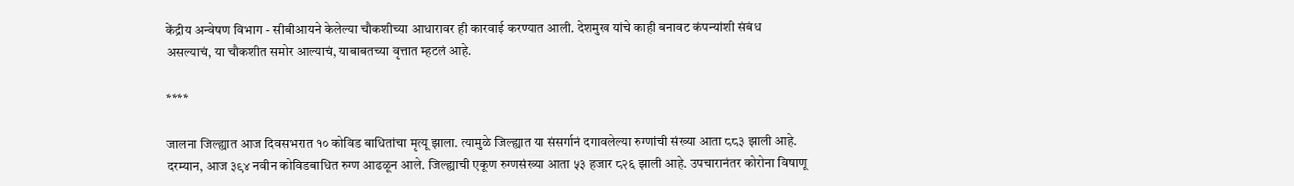केंद्रीय अन्वेषण विभाग - सीबीआयने केलेल्या चौकशीच्या आधारावर ही कारवाई करण्यात आली. देशमुख यांचे काही बनावट कंपन्यांशी संबंध असल्याचं, या चौकशीत समोर आल्याचं, याबाबतच्या वृत्तात म्हटलं आहे.

****

जालना जिल्ह्यात आज दिवसभरात १० कोविड बाधितांचा मृत्यू झाला. त्यामुळे जिल्ह्यात या संसर्गानं दगावलेल्या रुग्णांची संख्या आता ८८३ झाली आहे. दरम्यान, आज ३९४ नवीन कोविडबाधित रुग्ण आढळून आले. जिल्ह्याची एकूण रुग्णसंख्या आता ५३ हजार ८२६ झाली आहे. उपचारानंतर कोरोना विषाणू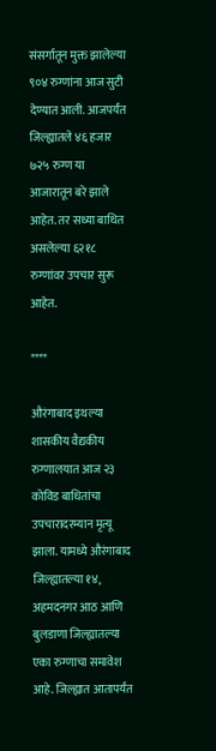संसर्गातून मुक्त झालेल्या ९०४ रुग्णांना आज सुटी देण्यात आली. आजपर्यंत जिल्ह्यातले ४६ हजार ७२५ रुग्ण या आजारातून बरे झाले आहेत. तर सध्या बाधित असलेल्या ६२१८ रुग्णांवर उपचार सुरू आहेत.

****

औरंगाबाद इथल्या शासकीय वैद्यकीय रुग्णालयात आज २३ कोविड बाधितांचा उपचारादरम्यान मृत्यू झाला. यामध्ये औरंगाबाद जिल्ह्यातल्या १४, अहमदनगर आठ आणि बुलडाणा जिल्ह्यातल्या एका रुग्णाचा समावेश आहे. जिल्ह्यात आतापर्यंत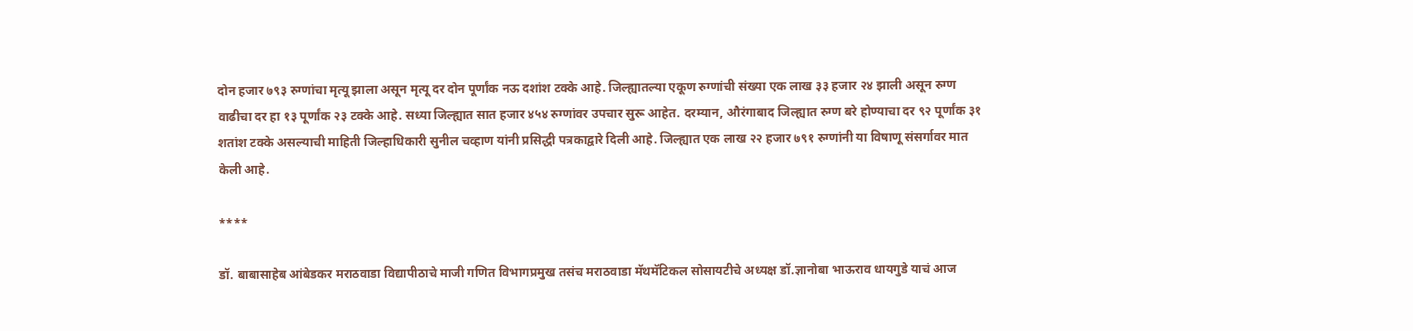दोन हजार ७९३ रुग्णांचा मृत्यू झाला असून मृत्यू दर दोन पूर्णांक नऊ दशांश टक्के आहे. जिल्ह्यातल्या एकूण रुग्णांची संख्या एक लाख ३३ हजार २४ झाली असून रुग्ण वाढीचा दर हा १३ पूर्णांक २३ टक्के आहे. सध्या जिल्ह्यात सात हजार ४५४ रुग्णांवर उपचार सुरू आहेत. दरम्यान, औरंगाबाद जिल्ह्यात रुग्ण बरे होण्याचा दर ९२ पूर्णांक ३१ शतांश टक्के असल्याची माहिती जिल्हाधिकारी सुनील चव्हाण यांनी प्रसिद्धी पत्रकाद्वारे दिली आहे. जिल्ह्यात एक लाख २२ हजार ७९१ रुग्णांनी या विषाणू संसर्गावर मात केली आहे.

****

डॉ. बाबासाहेब आंबेडकर मराठवाडा विद्यापीठाचे माजी गणित विभागप्रमुख तसंच मराठवाडा मॅथमॅटिकल सोसायटीचे अध्यक्ष डॉ.ज्ञानोबा भाऊराव धायगुडे याचं आज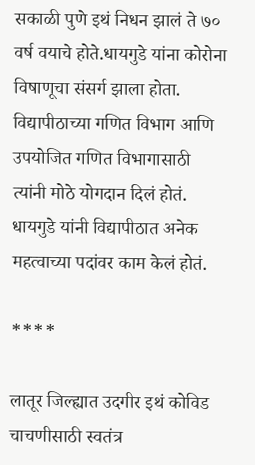सकाळी पुणे इथं निधन झालं ते ७० वर्ष वयाचे होते.धायगुडे यांना कोरोना विषाणूचा संसर्ग झाला होता. विद्यापीठाच्या गणित विभाग आणि उपयोजित गणित विभागासाठी त्यांनी मोठे योगदान दिलं होतं. धायगुडे यांनी विद्यापीठात अनेक महत्वाच्या पदांवर काम केलं होतं.

****

लातूर जिल्ह्यात उदगीर इथं कोविड चाचणीसाठी स्वतंत्र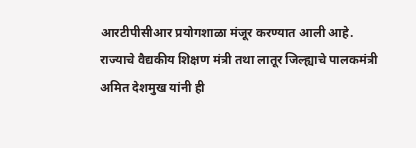आरटीपीसीआर प्रयोगशाळा मंजूर करण्यात आली आहे. राज्याचे वैद्यकीय शिक्षण मंत्री तथा लातूर जिल्ह्याचे पालकमंत्री अमित देशमुख यांनी ही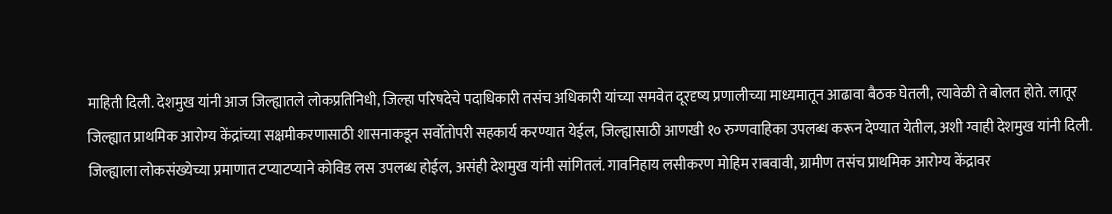माहिती दिली. देशमुख यांनी आज जिल्ह्यातले लोकप्रतिनिधी, जिल्हा परिषदेचे पदाधिकारी तसंच अधिकारी यांच्या समवेत दूरदृष्य प्रणालीच्या माध्यमातून आढावा बैठक घेतली, त्यावेळी ते बोलत होते. लातूर जिल्ह्यात प्राथमिक आरोग्य केंद्रांच्या सक्षमीकरणासाठी शासनाकडून सर्वोतोपरी सहकार्य करण्यात येईल, जिल्ह्यासाठी आणखी १० रुग्णवाहिका उपलब्ध करून देण्यात येतील, अशी ग्वाही देशमुख यांनी दिली. जिल्ह्याला लोकसंख्येच्या प्रमाणात टप्याटप्याने कोविड लस उपलब्ध होईल, असंही देशमुख यांनी सांगितलं. गावनिहाय लसीकरण मोहिम राबवावी, ग्रामीण तसंच प्राथमिक आरोग्य केंद्रावर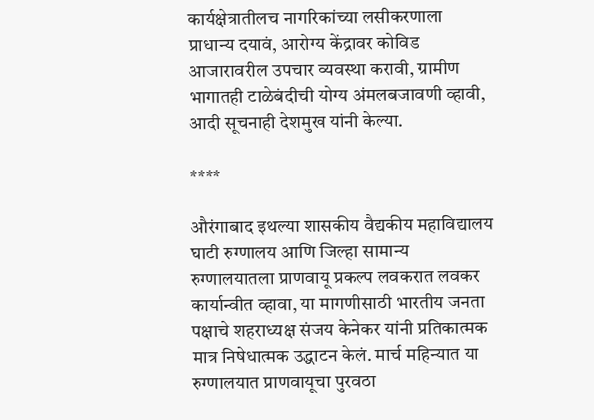कार्यक्षेत्रातीलच नागरिकांच्या लसीकरणाला प्राधान्य दयावं, आरोग्य केंद्रावर कोविड आजारावरील उपचार व्यवस्था करावी, ग्रामीण भागातही टाळेबंदीची योग्य अंमलबजावणी व्हावी, आदी सूचनाही देशमुख यांनी केल्या.

****

औरंगाबाद इथल्या शासकीय वैद्यकीय महाविद्यालय घाटी रुग्णालय आणि जिल्हा सामान्य रुग्णालयातला प्राणवायू प्रकल्प लवकरात लवकर कार्यान्वीत व्हावा, या मागणीसाठी भारतीय जनता पक्षाचे शहराध्यक्ष संजय केनेकर यांनी प्रतिकात्मक मात्र निषेधात्मक उद्धाटन केलं. मार्च महिन्यात या रुग्णालयात प्राणवायूचा पुरवठा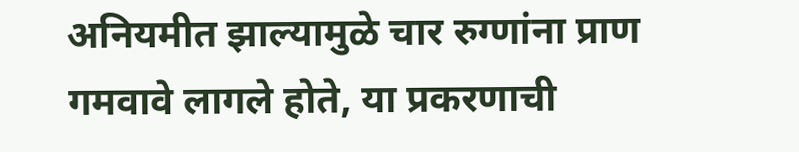अनियमीत झाल्यामुळे चार रुग्णांना प्राण गमवावे लागले होते, या प्रकरणाची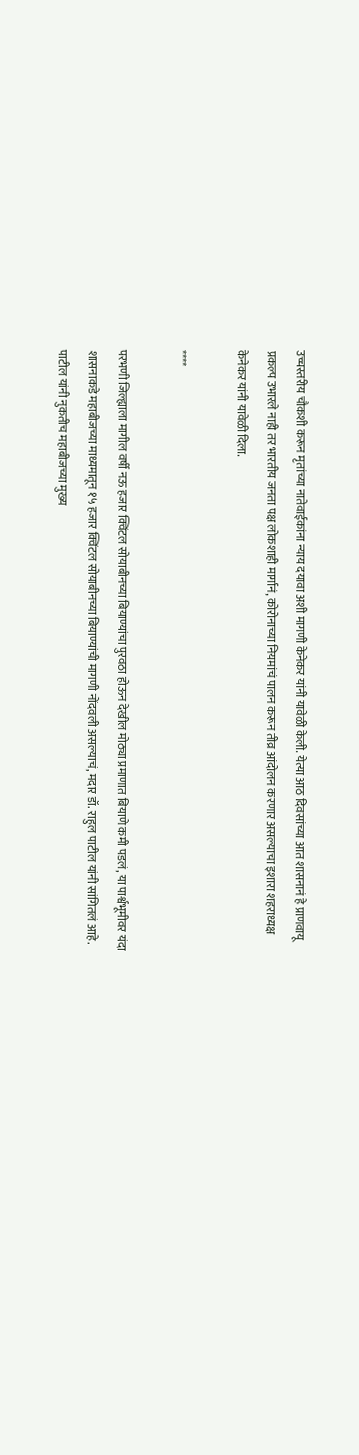उच्चस्तरीय चौकशी करून मृतांच्या नातेवाईकांना न्याय दयावा अशी मागणी केनेकर यांनी यावेळी केली. येत्या आठ दिवसांच्या आत शासनानं हे प्राणवायू प्रकल्प उभारले नाही तर भारतीय जनता पक्ष लोकशाही मार्गानं, कोरोनाच्या नियमांचं पालन करून तीव्र आंदोलन करणार असल्याचा इशारा शहराध्यक्ष केनेकर यांनी यावेळी दिला.

****

परभणी जिल्ह्याला मागील वर्षी नऊ हजार क्विंटल सोयाबीनच्या बियाण्यांचा पुरवठा होऊन देखील मोठ्या प्रमाणात बियाणे कमी पडलं, या पार्श्वभूमीवर यंदा शासनाकडे महाबीजच्या माध्यमातून १५ हजार क्विंटल सोयाबीनच्या बियाण्यांची मागणी नोंदवली असल्याचं, मदार डॉ. राहुल पाटील यांनी सांगितलं आहे. पाटील यांनी नुकतीच महाबीजच्या मुख्य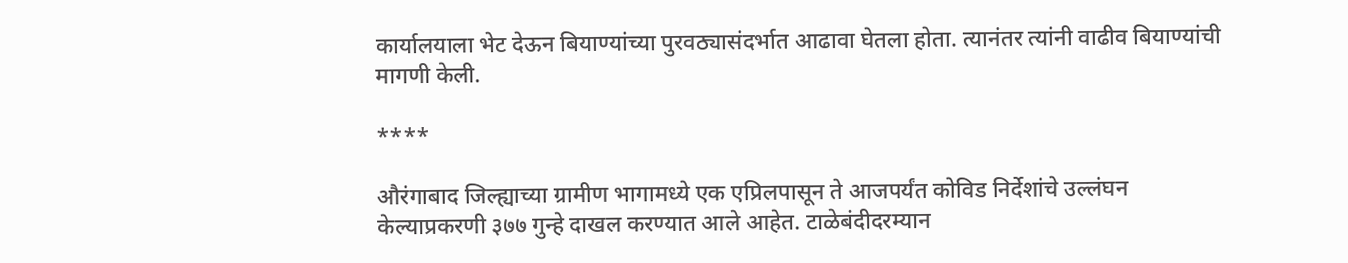कार्यालयाला भेट देऊन बियाण्यांच्या पुरवठ्यासंदर्भात आढावा घेतला होता. त्यानंतर त्यांनी वाढीव बियाण्यांची मागणी केली.

****

औरंगाबाद जिल्ह्याच्या ग्रामीण भागामध्ये एक एप्रिलपासून ते आजपर्यंत कोविड निर्देशांचे उल्लंघन केल्याप्रकरणी ३७७ गुन्हे दाखल करण्यात आले आहेत. टाळेबंदीदरम्यान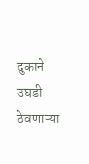दुकाने उघडी ठेवणाऱ्या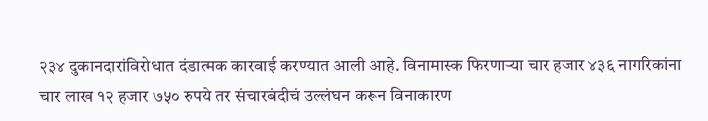२३४ दुकानदारांविरोधात दंडात्मक कारवाई करण्यात आली आहे. विनामास्क फिरणाऱ्या चार हजार ४३६ नागरिकांना चार लाख १२ हजार ७५० रुपये तर संचारबंदीचं उल्लंघन करून विनाकारण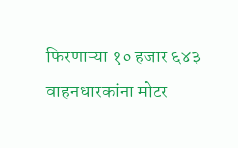फिरणाऱ्या १० हजार ६४३ वाहनधारकांना मोटर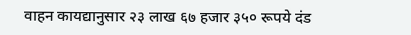वाहन कायद्यानुसार २३ लाख ६७ हजार ३५० रूपये दंड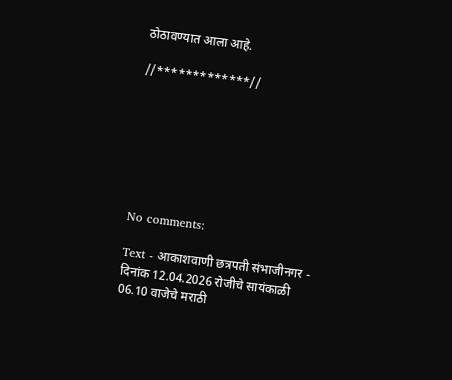ठोठावण्यात आला आहे.

//*************//







No comments:

Text - आकाशवाणी छत्रपती संभाजीनगर - दिनांक 12.04.2026 रोजीचे सायंकाळी 06.10 वाजेचे मराठी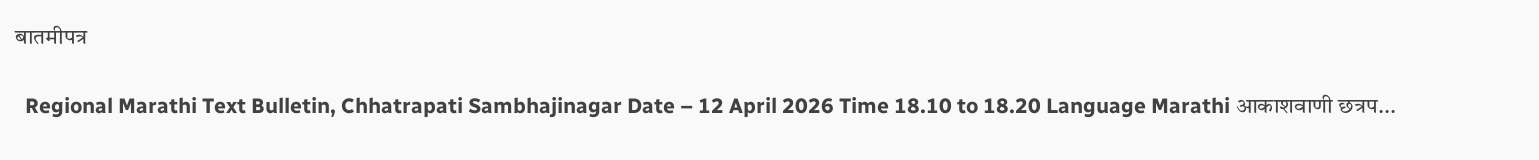बातमीपत्र

  Regional Marathi Text Bulletin, Chhatrapati Sambhajinagar Date – 12 April 2026 Time 18.10 to 18.20 Language Marathi आकाशवाणी छत्रप...